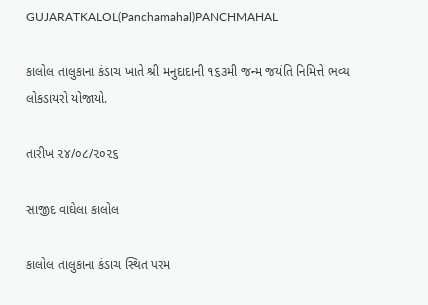GUJARATKALOL(Panchamahal)PANCHMAHAL

કાલોલ તાલુકાના કંડાચ ખાતે શ્રી મનુદાદાની ૧૬૩મી જન્મ જયંતિ નિમિત્તે ભવ્ય લોકડાયરો યોજાયો.

તારીખ ૨૪/૦૮/૨૦૨૬

સાજીદ વાઘેલા કાલોલ

કાલોલ તાલુકાના કંડાચ સ્થિત પરમ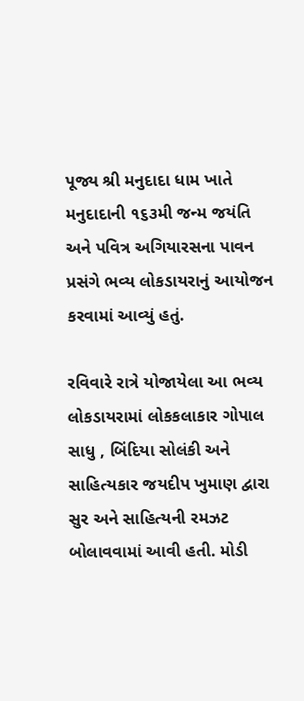પૂજ્ય શ્રી મનુદાદા ધામ ખાતે મનુદાદાની ૧૬૩મી જન્મ જયંતિ અને પવિત્ર અગિયારસના પાવન પ્રસંગે ભવ્ય લોકડાયરાનું આયોજન કરવામાં આવ્યું હતું.

રવિવારે રાત્રે યોજાયેલા આ ભવ્ય લોકડાયરામાં લોકકલાકાર ગોપાલ સાધુ , બિંદિયા સોલંકી અને સાહિત્યકાર જયદીપ ખુમાણ દ્વારા સુર અને સાહિત્યની રમઝટ બોલાવવામાં આવી હતી. મોડી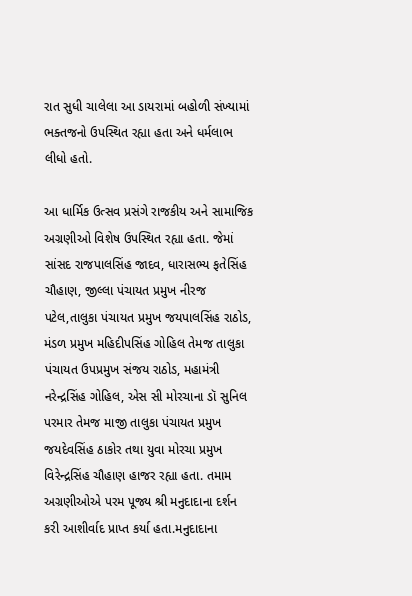રાત સુધી ચાલેલા આ ડાયરામાં બહોળી સંખ્યામાં ભક્તજનો ઉપસ્થિત રહ્યા હતા અને ધર્મલાભ લીધો હતો.

આ ધાર્મિક ઉત્સવ પ્રસંગે રાજકીય અને સામાજિક અગ્રણીઓ વિશેષ ઉપસ્થિત રહ્યા હતા. જેમાં સાંસદ રાજપાલસિંહ જાદવ, ધારાસભ્ય ફતેસિંહ ચૌહાણ, જીલ્લા પંચાયત પ્રમુખ નીરજ પટેલ,તાલુકા પંચાયત પ્રમુખ જયપાલસિંહ રાઠોડ, મંડળ પ્રમુખ મહિદીપસિંહ ગોહિલ તેમજ તાલુકા પંચાયત ઉપપ્રમુખ સંજય રાઠોડ, મહામંત્રી નરેન્દ્રસિંહ ગોહિલ, એસ સી મોરચાના ડૉ સુનિલ પરમાર તેમજ માજી તાલુકા પંચાયત પ્રમુખ જયદેવસિંહ ઠાકોર તથા યુવા મોરચા પ્રમુખ વિરેન્દ્રસિંહ ચૌહાણ હાજર રહ્યા હતા. તમામ અગ્રણીઓએ પરમ પૂજ્ય શ્રી મનુદાદાના દર્શન કરી આશીર્વાદ પ્રાપ્ત કર્યા હતા.મનુદાદાના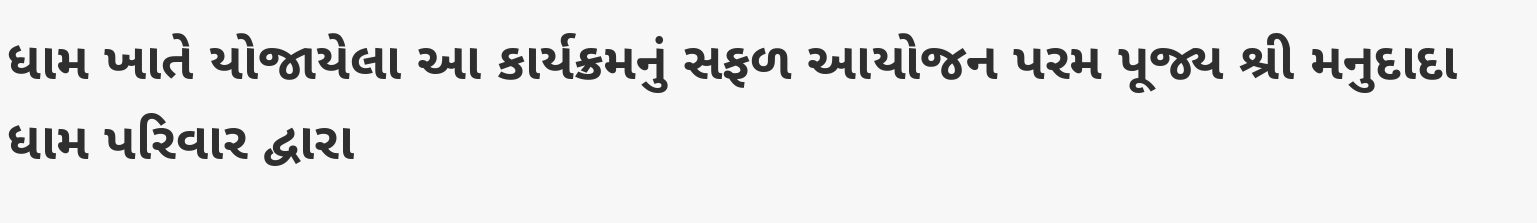ધામ ખાતે યોજાયેલા આ કાર્યક્રમનું સફળ આયોજન પરમ પૂજ્ય શ્રી મનુદાદા ધામ પરિવાર દ્વારા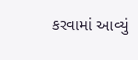કરવામાં આવ્યું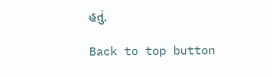હતું.

Back to top button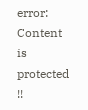error: Content is protected !!